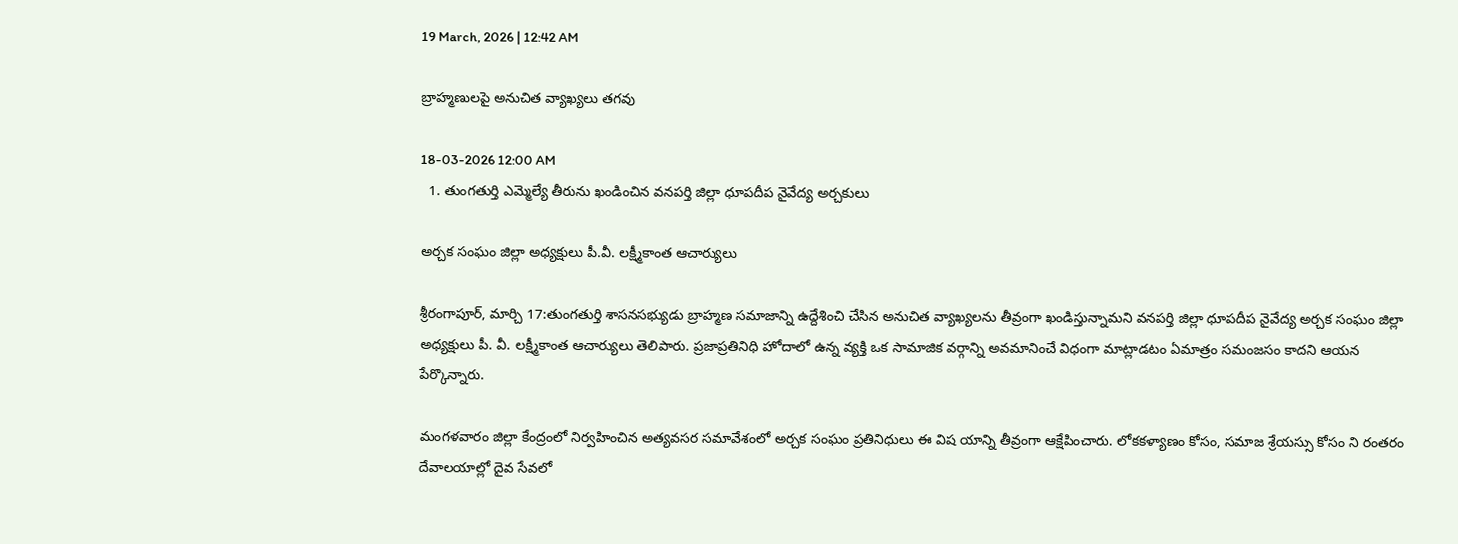19 March, 2026 | 12:42 AM

బ్రాహ్మణులపై అనుచిత వ్యాఖ్యలు తగవు

18-03-2026 12:00 AM
  1. తుంగతుర్తి ఎమ్మెల్యే తీరును ఖండించిన వనపర్తి జిల్లా ధూపదీప నైవేద్య అర్చకులు

అర్చక సంఘం జిల్లా అధ్యక్షులు పీ.వీ. లక్ష్మీకాంత ఆచార్యులు

శ్రీరంగాపూర్, మార్చి 17:తుంగతుర్తి శాసనసభ్యుడు బ్రాహ్మణ సమాజాన్ని ఉద్దేశించి చేసిన అనుచిత వ్యాఖ్యలను తీవ్రంగా ఖండిస్తున్నామని వనపర్తి జిల్లా ధూపదీప నైవేద్య అర్చక సంఘం జిల్లా అధ్యక్షులు పీ. వీ. లక్ష్మీకాంత ఆచార్యులు తెలిపారు. ప్రజాప్రతినిధి హోదాలో ఉన్న వ్యక్తి ఒక సామాజిక వర్గాన్ని అవమానించే విధంగా మాట్లాడటం ఏమాత్రం సమంజసం కాదని ఆయన పేర్కొన్నారు.

మంగళవారం జిల్లా కేంద్రంలో నిర్వహించిన అత్యవసర సమావేశంలో అర్చక సంఘం ప్రతినిధులు ఈ విష యాన్ని తీవ్రంగా ఆక్షేపించారు. లోకకళ్యాణం కోసం, సమాజ శ్రేయస్సు కోసం ని రంతరం దేవాలయాల్లో దైవ సేవలో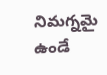నిమగ్నమై ఉండే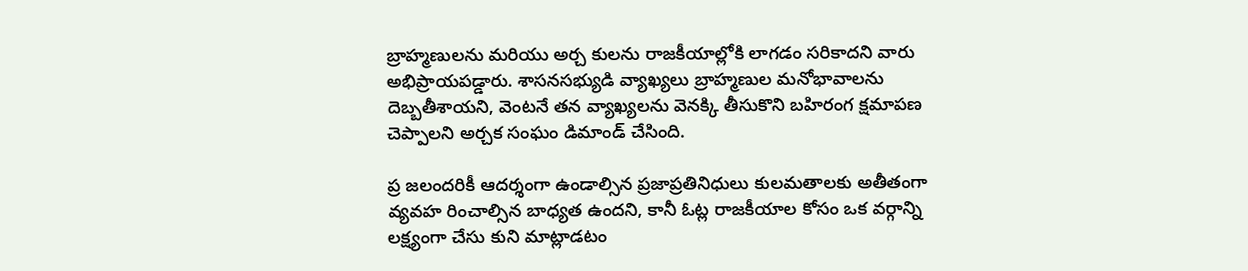బ్రాహ్మణులను మరియు అర్చ కులను రాజకీయాల్లోకి లాగడం సరికాదని వారు అభిప్రాయపడ్డారు. శాసనసభ్యుడి వ్యాఖ్యలు బ్రాహ్మణుల మనోభావాలను దెబ్బతీశాయని, వెంటనే తన వ్యాఖ్యలను వెనక్కి తీసుకొని బహిరంగ క్షమాపణ చెప్పాలని అర్చక సంఘం డిమాండ్ చేసింది.

ప్ర జలందరికీ ఆదర్శంగా ఉండాల్సిన ప్రజాప్రతినిధులు కులమతాలకు అతీతంగా వ్యవహ రించాల్సిన బాధ్యత ఉందని, కానీ ఓట్ల రాజకీయాల కోసం ఒక వర్గాన్ని లక్ష్యంగా చేసు కుని మాట్లాడటం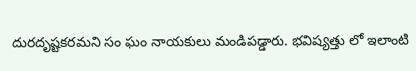దురదృష్టకరమని సం ఘం నాయకులు మండిపడ్డారు. భవిష్యత్తు లో ఇలాంటి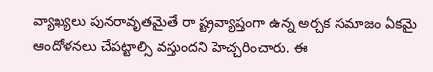వ్యాఖ్యలు పునరావృతమైతే రా ష్ట్రవ్యాప్తంగా ఉన్న అర్చక సమాజం ఏకమై ఆందోళనలు చేపట్టాల్సి వస్తుందని హెచ్చరించారు. ఈ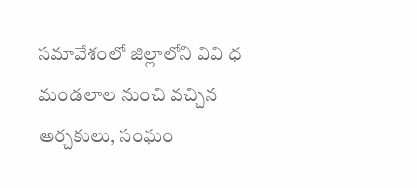సమావేశంలో జిల్లాలోని వివి ధ మండలాల నుంచి వచ్చిన అర్చకులు, సంఘం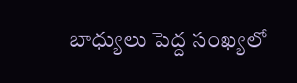బాధ్యులు పెద్ద సంఖ్యలో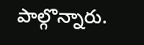పాల్గొన్నారు.